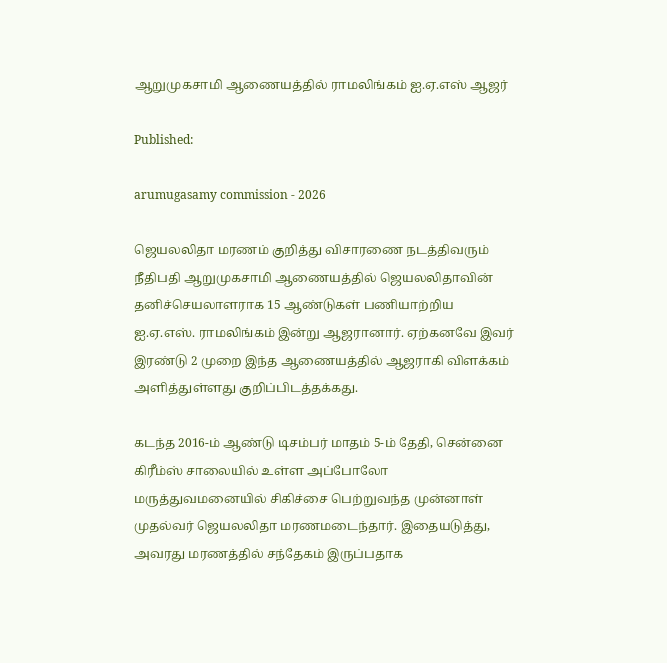ஆறுமுகசாமி ஆணையத்தில் ராமலிங்கம் ஐ.ஏ.எஸ் ஆஜர்

Published:

arumugasamy commission - 2026

ஜெயலலிதா மரணம் குறித்து விசாரணை நடத்திவரும் நீதிபதி ஆறுமுகசாமி ஆணையத்தில் ஜெயலலிதாவின் தனிச்செயலாளராக 15 ஆண்டுகள் பணியாற்றிய ஐ.ஏ.எஸ். ராமலிங்கம் இன்று ஆஜரானார். ஏற்கனவே இவர் இரண்டு 2 முறை இந்த ஆணையத்தில் ஆஜராகி விளக்கம் அளித்துள்ளது குறிப்பிடத்தக்கது.

கடந்த 2016-ம் ஆண்டு டிசம்பர் மாதம் 5-ம் தேதி, சென்னை கிரீம்ஸ் சாலையில் உள்ள அப்போலோ மருத்துவமனையில் சிகிச்சை பெற்றுவந்த முன்னாள் முதல்வர் ஜெயலலிதா மரணமடைந்தார். இதையடுத்து, அவரது மரணத்தில் சந்தேகம் இருப்பதாக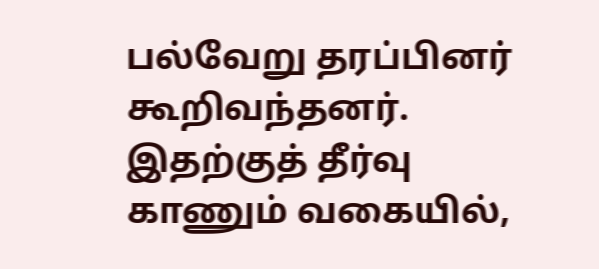பல்வேறு தரப்பினர் கூறிவந்தனர். இதற்குத் தீர்வு காணும் வகையில்,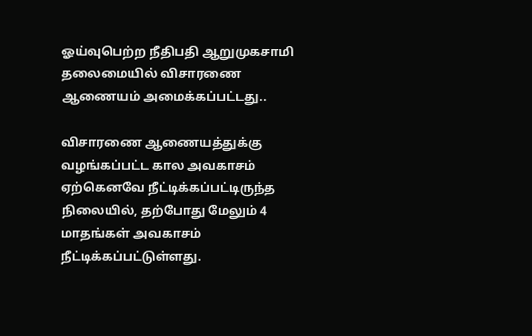ஓய்வுபெற்ற நீதிபதி ஆறுமுகசாமி தலைமையில் விசாரணை ஆணையம் அமைக்கப்பட்டது..

விசாரணை ஆணையத்துக்கு வழங்கப்பட்ட கால அவகாசம் ஏற்கெனவே நீட்டிக்கப்பட்டிருந்த நிலையில், தற்போது மேலும் 4 மாதங்கள் அவகாசம் நீட்டிக்கப்பட்டுள்ளது.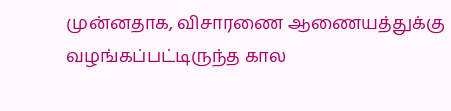முன்னதாக, விசாரணை ஆணையத்துக்கு வழங்கப்பட்டிருந்த கால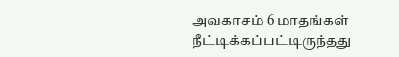அவகாசம் 6 மாதங்கள் நீட்டிக்கப்பட்டிருந்தது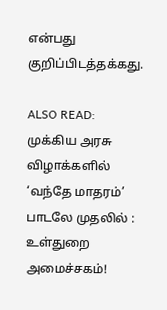என்பது குறிப்பிடத்தக்கது.

ALSO READ:  முக்கிய அரசு விழாக்களில் ‘வந்தே மாதரம்’ பாடலே முதலில் : உள்துறை அமைச்சகம்!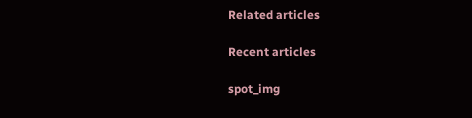Related articles

Recent articles

spot_img